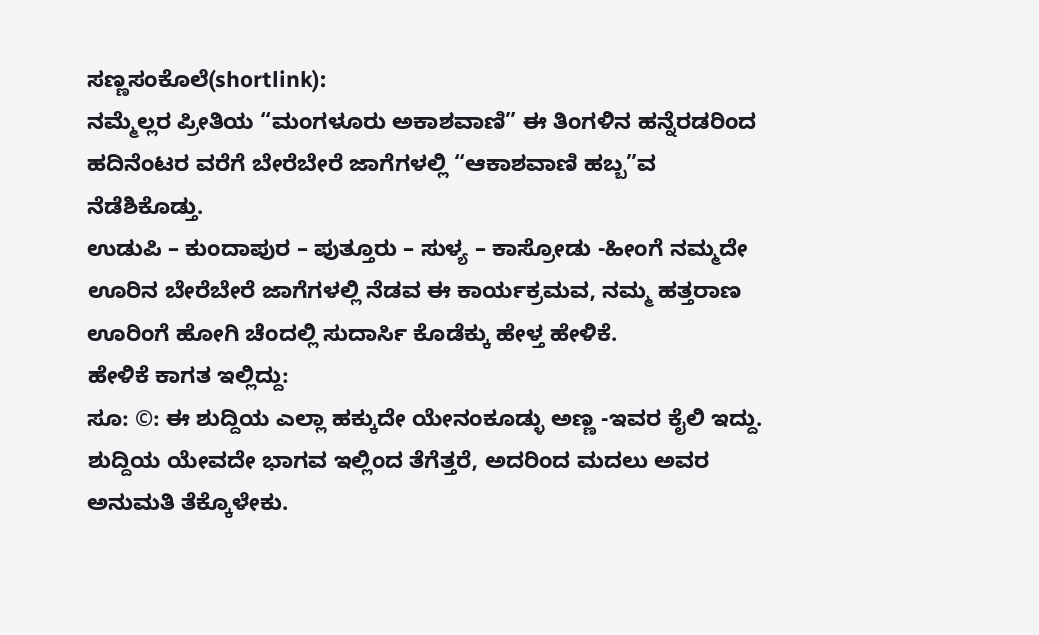ಸಣ್ಣಸಂಕೊಲೆ(shortlink):
ನಮ್ಮೆಲ್ಲರ ಪ್ರೀತಿಯ “ಮಂಗಳೂರು ಅಕಾಶವಾಣಿ” ಈ ತಿಂಗಳಿನ ಹನ್ನೆರಡರಿಂದ ಹದಿನೆಂಟರ ವರೆಗೆ ಬೇರೆಬೇರೆ ಜಾಗೆಗಳಲ್ಲಿ “ಆಕಾಶವಾಣಿ ಹಬ್ಬ”ವ ನೆಡೆಶಿಕೊಡ್ತು.
ಉಡುಪಿ – ಕುಂದಾಪುರ – ಪುತ್ತೂರು – ಸುಳ್ಯ – ಕಾಸ್ರೋಡು -ಹೀಂಗೆ ನಮ್ಮದೇ ಊರಿನ ಬೇರೆಬೇರೆ ಜಾಗೆಗಳಲ್ಲಿ ನೆಡವ ಈ ಕಾರ್ಯಕ್ರಮವ, ನಮ್ಮ ಹತ್ತರಾಣ ಊರಿಂಗೆ ಹೋಗಿ ಚೆಂದಲ್ಲಿ ಸುದಾರ್ಸಿ ಕೊಡೆಕ್ಕು ಹೇಳ್ತ ಹೇಳಿಕೆ.
ಹೇಳಿಕೆ ಕಾಗತ ಇಲ್ಲಿದ್ದು:
ಸೂ: ©: ಈ ಶುದ್ದಿಯ ಎಲ್ಲಾ ಹಕ್ಕುದೇ ಯೇನಂಕೂಡ್ಳು ಅಣ್ಣ -ಇವರ ಕೈಲಿ ಇದ್ದು. ಶುದ್ದಿಯ ಯೇವದೇ ಭಾಗವ ಇಲ್ಲಿಂದ ತೆಗೆತ್ತರೆ, ಅದರಿಂದ ಮದಲು ಅವರ ಅನುಮತಿ ತೆಕ್ಕೊಳೇಕು.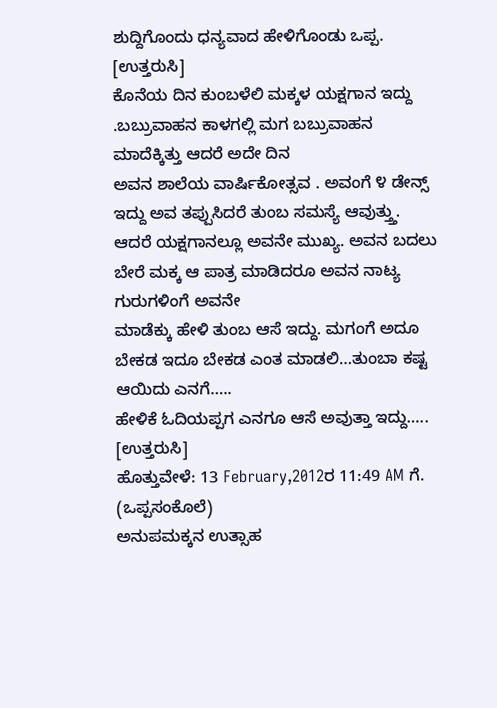ಶುದ್ದಿಗೊಂದು ಧನ್ಯವಾದ ಹೇಳಿಗೊಂಡು ಒಪ್ಪ.
[ಉತ್ತರುಸಿ]
ಕೊನೆಯ ದಿನ ಕುಂಬಳೆಲಿ ಮಕ್ಕಳ ಯಕ್ಷಗಾನ ಇದ್ದು .ಬಬ್ರುವಾಹನ ಕಾಳಗಲ್ಲಿ ಮಗ ಬಬ್ರುವಾಹನ ಮಾದೆಕ್ಕಿತ್ತು ಆದರೆ ಅದೇ ದಿನ
ಅವನ ಶಾಲೆಯ ವಾರ್ಷಿಕೋತ್ಸವ . ಅವಂಗೆ ೪ ಡೇನ್ಸ್ ಇದ್ದು ಅವ ತಪ್ಪುಸಿದರೆ ತುಂಬ ಸಮಸ್ಯೆ ಆವುತ್ತ್ತು.
ಆದರೆ ಯಕ್ಷಗಾನಲ್ಲೂ ಅವನೇ ಮುಖ್ಯ. ಅವನ ಬದಲು ಬೇರೆ ಮಕ್ಕ ಆ ಪಾತ್ರ ಮಾಡಿದರೂ ಅವನ ನಾಟ್ಯ ಗುರುಗಳಿಂಗೆ ಅವನೇ
ಮಾಡೆಕ್ಕು ಹೇಳಿ ತುಂಬ ಆಸೆ ಇದ್ದು. ಮಗಂಗೆ ಅದೂ ಬೇಕಡ ಇದೂ ಬೇಕಡ ಎಂತ ಮಾಡಲಿ…ತುಂಬಾ ಕಷ್ಟ ಆಯಿದು ಎನಗೆ…..
ಹೇಳಿಕೆ ಓದಿಯಪ್ಪಗ ಎನಗೂ ಆಸೆ ಅವುತ್ತಾ ಇದ್ದು…..
[ಉತ್ತರುಸಿ]
ಹೊತ್ತುವೇಳೆ: 13 February,2012ರ 11:49 AM ಗೆ. (ಒಪ್ಪಸಂಕೊಲೆ)
ಅನುಪಮಕ್ಕನ ಉತ್ಸಾಹ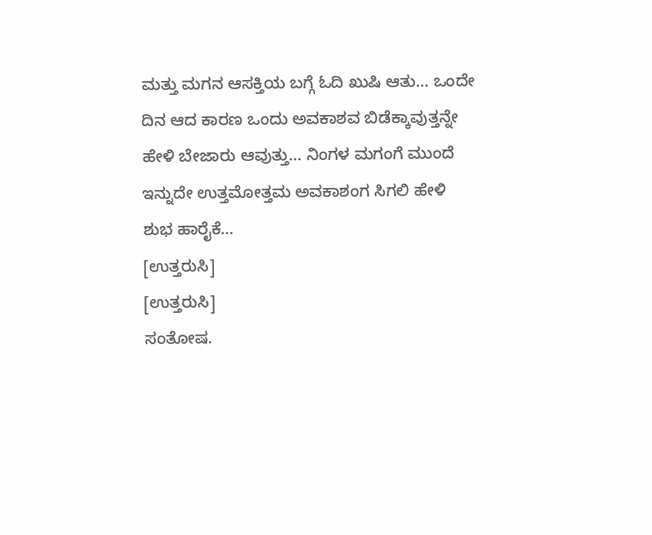ಮತ್ತು ಮಗನ ಆಸಕ್ತಿಯ ಬಗ್ಗೆ ಓದಿ ಖುಷಿ ಆತು… ಒಂದೇ ದಿನ ಆದ ಕಾರಣ ಒಂದು ಅವಕಾಶವ ಬಿಡೆಕ್ಕಾವುತ್ತನ್ನೇ ಹೇಳಿ ಬೇಜಾರು ಆವುತ್ತು… ನಿಂಗಳ ಮಗಂಗೆ ಮುಂದೆ ಇನ್ನುದೇ ಉತ್ತಮೋತ್ತಮ ಅವಕಾಶಂಗ ಸಿಗಲಿ ಹೇಳಿ ಶುಭ ಹಾರೈಕೆ…
[ಉತ್ತರುಸಿ]
[ಉತ್ತರುಸಿ]
ಸಂತೋಷ.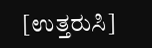[ಉತ್ತರುಸಿ]